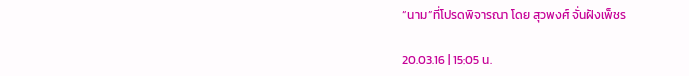“นาม”ที่โปรดพิจารณา โดย สุวพงศ์ จั่นฝังเพ็ชร

20.03.16 | 15:05 น.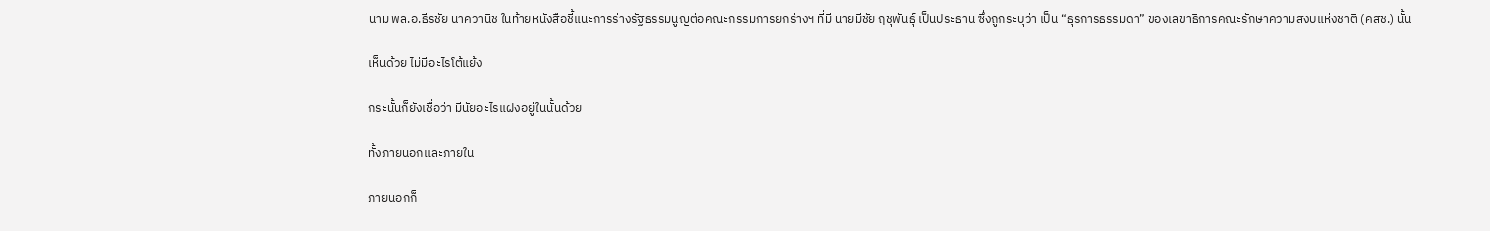นาม พล.อ.ธีรชัย นาควานิช ในท้ายหนังสือชี้แนะการร่างรัฐธรรมนูญต่อคณะกรรมการยกร่างฯ ที่มี นายมีชัย ฤชุพันธุ์ เป็นประธาน ซึ่งถูกระบุว่า เป็น “ธุรการธรรมดา” ของเลขาธิการคณะรักษาความสงบแห่งชาติ (คสช.) นั้น

เห็นด้วย ไม่มีอะไรโต้แย้ง

กระนั้นก็ยังเชื่อว่า มีนัยอะไรแฝงอยู่ในนั้นด้วย

ทั้งภายนอกและภายใน

ภายนอกก็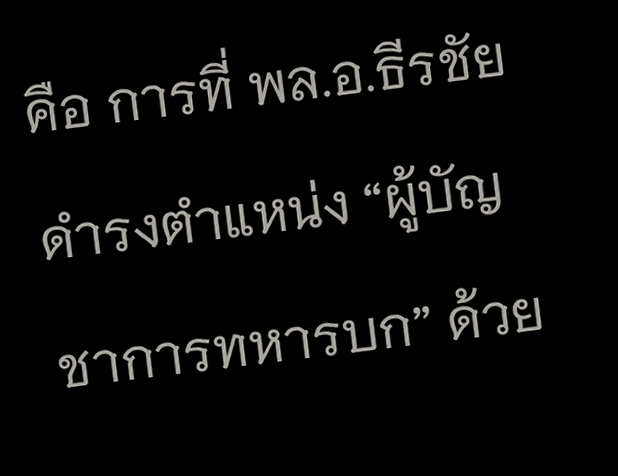คือ การที่ พล.อ.ธีรชัยดำรงตำแหน่ง “ผู้บัญชาการทหารบก” ด้วย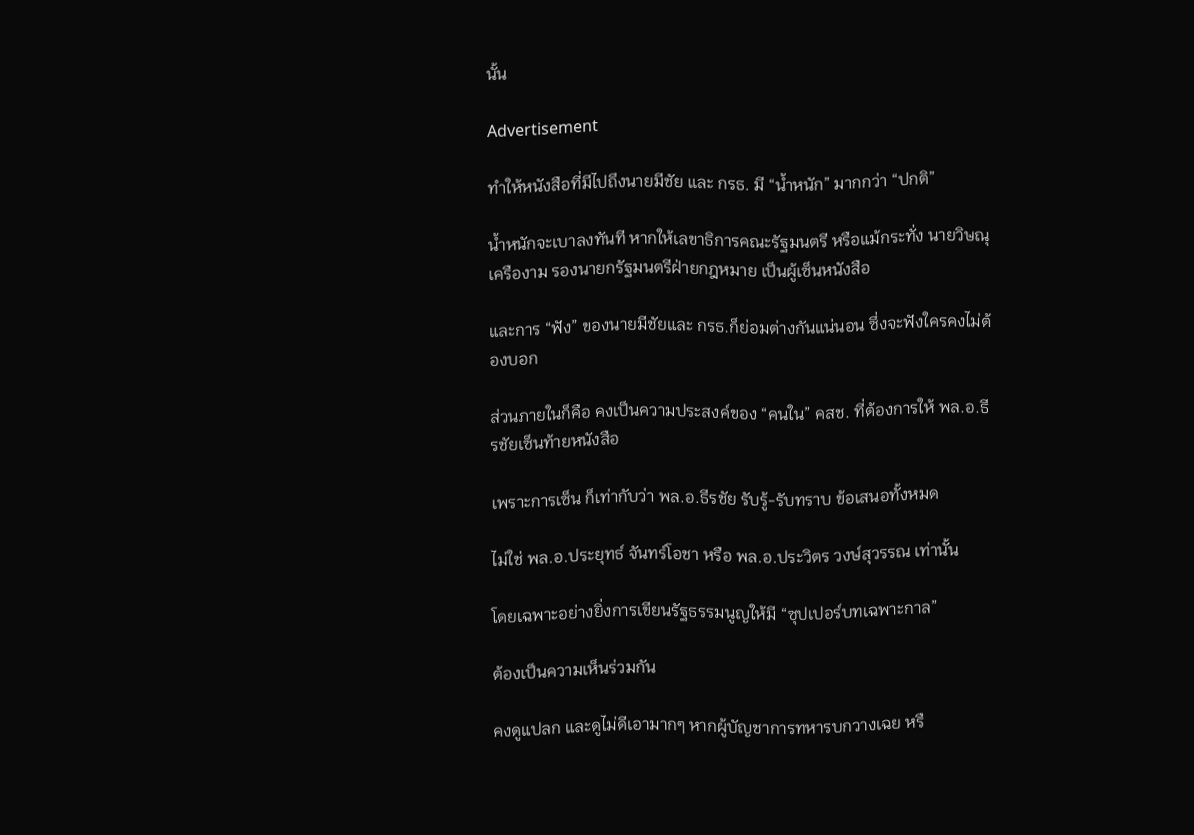นั้น

Advertisement

ทำให้หนังสือที่มีไปถึงนายมีชัย และ กรธ. มี “น้ำหนัก” มากกว่า “ปกติ”

น้ำหนักจะเบาลงทันที หากให้เลขาธิการคณะรัฐมนตรี หรือแม้กระทั่ง นายวิษณุ เครืองาม รองนายกรัฐมนตรีฝ่ายกฎหมาย เป็นผู้เซ็นหนังสือ

และการ “ฟัง” ของนายมีชัยและ กรธ.ก็ย่อมต่างกันแน่นอน ซึ่งจะฟังใครคงไม่ต้องบอก

ส่วนภายในก็คือ คงเป็นความประสงค์ของ “คนใน” คสช. ที่ต้องการให้ พล.อ.ธีรชัยเซ็นท้ายหนังสือ

เพราะการเซ็น ก็เท่ากับว่า พล.อ.ธีรชัย รับรู้-รับทราบ ข้อเสนอทั้งหมด

ไม่ใช่ พล.อ.ประยุทธ์ จันทร์โอชา หรือ พล.อ.ประวิตร วงษ์สุวรรณ เท่านั้น

โดยเฉพาะอย่างยิ่งการเขียนรัฐธรรมนูญให้มี “ซุปเปอร์บทเฉพาะกาล”

ต้องเป็นความเห็นร่วมกัน

คงดูแปลก และดูไม่ดีเอามากๆ หากผู้บัญชาการทหารบกวางเฉย หรื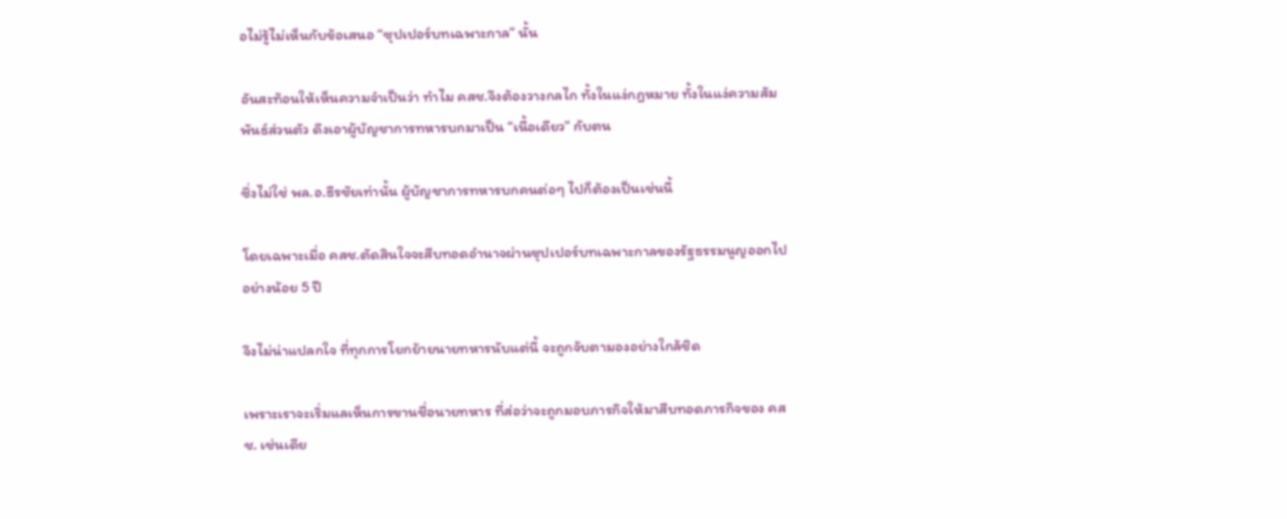อไม่รู้ไม่เห็นกับข้อเสนอ “ซุปเปอร์บทเฉพาะกาล” นั้น

อันสะท้อนให้เห็นความจำเป็นว่า ทำไม คสช.จึงต้องวางกลไก ทั้งในแง่กฎหมาย ทั้งในแง่ความสัมพันธ์ส่วนตัว ดึงเอาผู้บัญชาการทหารบกมาเป็น “เนื้อเดียว” กับตน

ซึ่งไม่ใช่ พล.อ.ธีรชัยเท่านั้น ผู้บัญชาการทหารบกคนต่อๆ ไปก็ต้องเป็นเช่นนี้

โดยเฉพาะเมื่อ คสช.ตัดสินใจจะสืบทอดอำนาจผ่านซุปเปอร์บทเฉพาะกาลของรัฐธรรมนูญออกไปอย่างน้อย 5 ปี

จึงไม่น่าแปลกใจ ที่ทุกการโยกย้ายนายทหารนับแต่นี้ จะถูกจับตามองอย่างใกล้ชิด

เพราะเราจะเริ่มแลเห็นการขานชื่อนายทหาร ที่ส่อว่าจะถูกมอบภารกิจให้มาสืบทอดภารกิจของ คสช. เช่นเดีย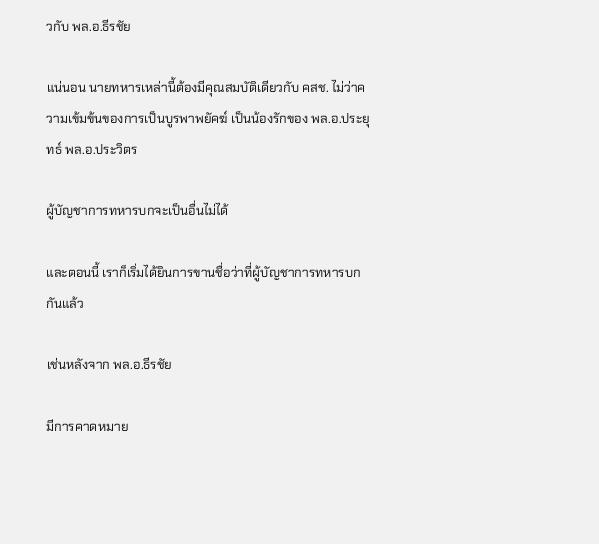วกับ พล.อ.ธีรชัย

แน่นอน นายทหารเหล่านี้ต้องมีคุณสมบัติเดียวกับ คสช. ไม่ว่าความเข้มข้นของการเป็นบูรพาพยัคฆ์ เป็นน้องรักของ พล.อ.ประยุทธ์ พล.อ.ประวิตร

ผู้บัญชาการทหารบกจะเป็นอื่นไม่ได้

และตอนนี้ เราก็เริ่มได้ยินการขานชื่อว่าที่ผู้บัญชาการทหารบกกันแล้ว

เช่นหลังจาก พล.อ.ธีรชัย

มีการคาดหมาย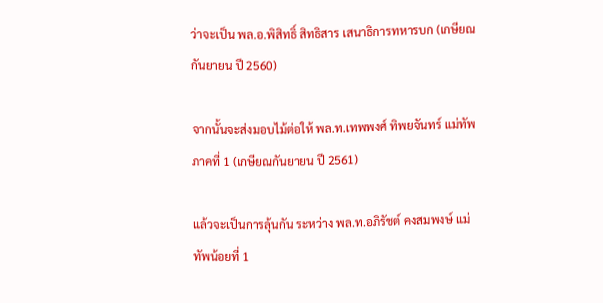ว่าจะเป็น พล.อ.พิสิทธิ์ สิทธิสาร เสนาธิการทหารบก (เกษียณกันยายน ปี 2560)

จากนั้นจะส่งมอบไม้ต่อให้ พล.ท.เทพพงศ์ ทิพยจันทร์ แม่ทัพภาคที่ 1 (เกษียณกันยายน ปี 2561)

แล้วจะเป็นการลุ้นกัน ระหว่าง พล.ท.อภิรัชต์ คงสมพงษ์ แม่ทัพน้อยที่ 1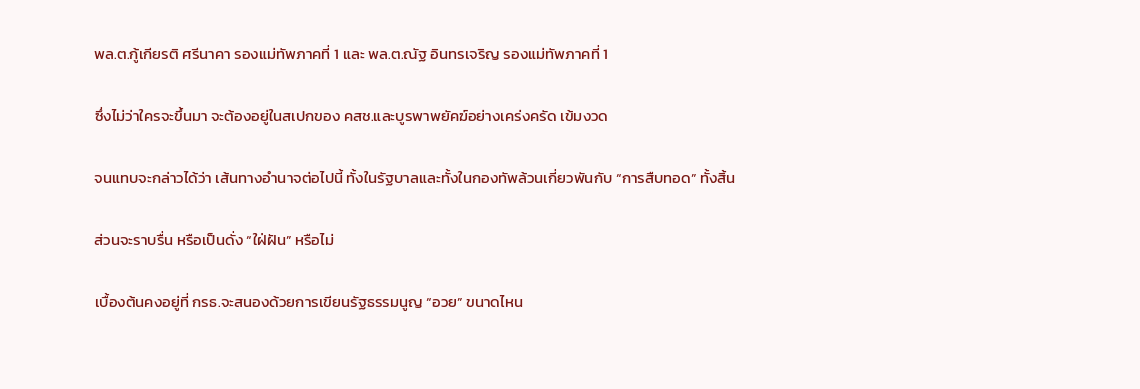พล.ต.กู้เกียรติ ศรีนาคา รองแม่ทัพภาคที่ 1 และ พล.ต.ณัฐ อินทรเจริญ รองแม่ทัพภาคที่ 1

ซึ่งไม่ว่าใครจะขึ้นมา จะต้องอยู่ในสเปกของ คสช.และบูรพาพยัคฆ์อย่างเคร่งครัด เข้มงวด

จนแทบจะกล่าวได้ว่า เส้นทางอำนาจต่อไปนี้ ทั้งในรัฐบาลและทั้งในกองทัพล้วนเกี่ยวพันกับ “การสืบทอด” ทั้งสิ้น

ส่วนจะราบรื่น หรือเป็นดั่ง “ใฝ่ฝัน” หรือไม่

เบื้องต้นคงอยู่ที่ กรธ.จะสนองด้วยการเขียนรัฐธรรมนูญ “อวย” ขนาดไหน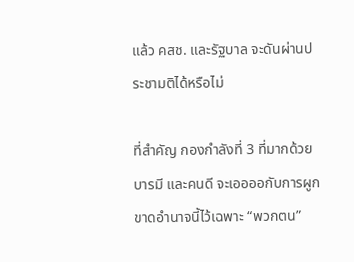แล้ว คสช. และรัฐบาล จะดันผ่านประชามติได้หรือไม่

ที่สำคัญ กองกำลังที่ 3 ที่มากด้วยบารมี และคนดี จะเออออกับการผูกขาดอำนาจนี้ไว้เฉพาะ “พวกตน”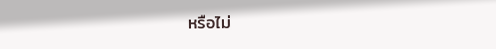หรือไม่